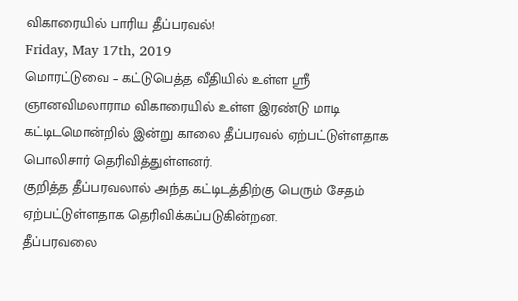விகாரையில் பாரிய தீப்பரவல்!
Friday, May 17th, 2019
மொரட்டுவை – கட்டுபெத்த வீதியில் உள்ள ஸ்ரீ ஞானவிமலாராம விகாரையில் உள்ள இரண்டு மாடி கட்டிடமொன்றில் இன்று காலை தீப்பரவல் ஏற்பட்டுள்ளதாக பொலிசார் தெரிவித்துள்ளனர்.
குறித்த தீப்பரவலால் அந்த கட்டிடத்திற்கு பெரும் சேதம் ஏற்பட்டுள்ளதாக தெரிவிக்கப்படுகின்றன.
தீப்பரவலை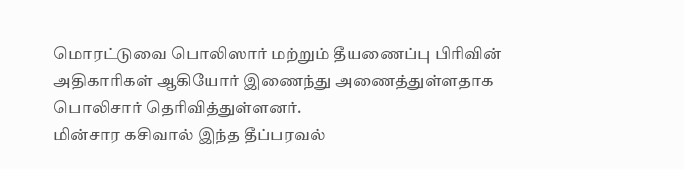மொரட்டுவை பொலிஸார் மற்றும் தீயணைப்பு பிரிவின் அதிகாரிகள் ஆகியோர் இணைந்து அணைத்துள்ளதாக பொலிசார் தெரிவித்துள்ளனர்.
மின்சார கசிவால் இந்த தீப்பரவல்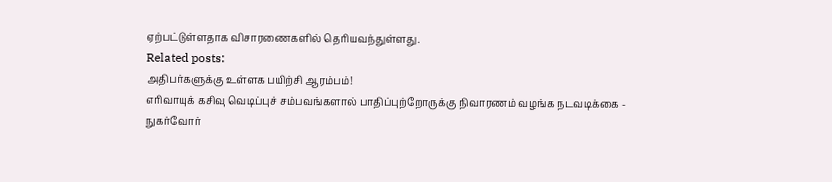ஏற்பட்டுள்ளதாக விசாரணைகளில் தெரியவந்துள்ளது.
Related posts:
அதிபர்களுக்கு உள்ளக பயிற்சி ஆரம்பம்!
எரிவாயுக் கசிவு வெடிப்புச் சம்பவங்களால் பாதிப்புற்றோருக்கு நிவாரணம் வழங்க நடவடிக்கை - நுகர்வோர்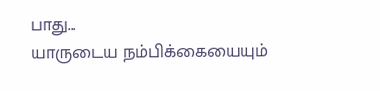பாது...
யாருடைய நம்பிக்கையையும்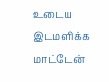உடைய இடமளிக்க மாட்டேன்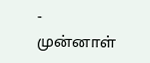- முன்னாள்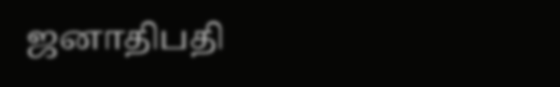ஜனாதிபதி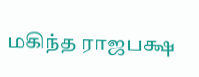மகிந்த ராஜபக்ஷ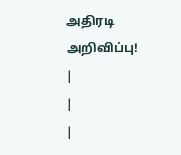அதிரடி அறிவிப்பு!
|
|
|